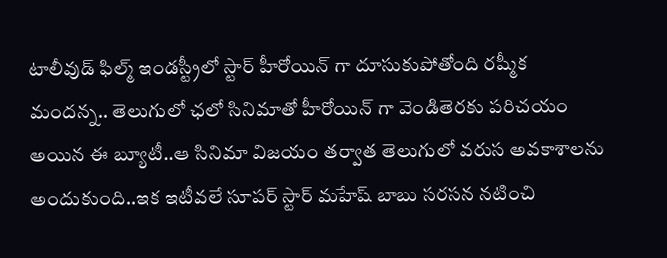టాలీవుడ్ ఫిల్మ్ ఇండస్ట్రీలో స్టార్ హీరోయిన్ గా దూసుకుపోతోంది రష్మీక మందన్న.. తెలుగులో ఛలో సినిమాతో హీరోయిన్ గా వెండితెరకు పరిచయం అయిన ఈ బ్యూటీ..ఆ సినిమా విజయం తర్వాత తెలుగులో వరుస అవకాశాలను అందుకుంది..ఇక ఇటీవలే సూపర్ స్టార్ మహేష్ బాబు సరసన నటించి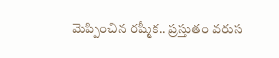మెప్పించిన రష్మీక.. ప్రస్తుతం వరుస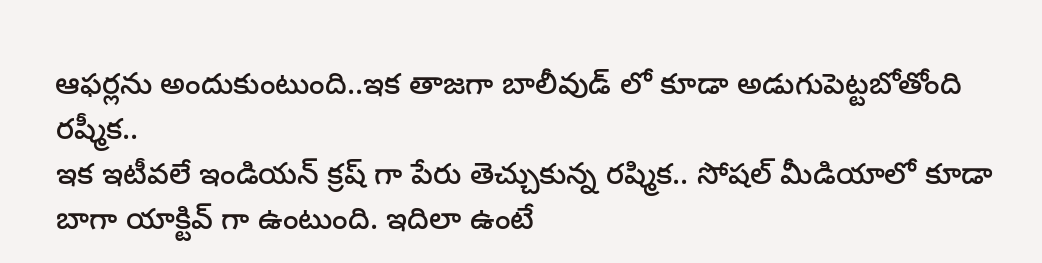ఆఫర్లను అందుకుంటుంది..ఇక తాజగా బాలీవుడ్ లో కూడా అడుగుపెట్టబోతోంది రష్మీక..
ఇక ఇటీవలే ఇండియన్ క్రష్ గా పేరు తెచ్చుకున్న రష్మిక.. సోషల్ మీడియాలో కూడా బాగా యాక్టివ్ గా ఉంటుంది. ఇదిలా ఉంటే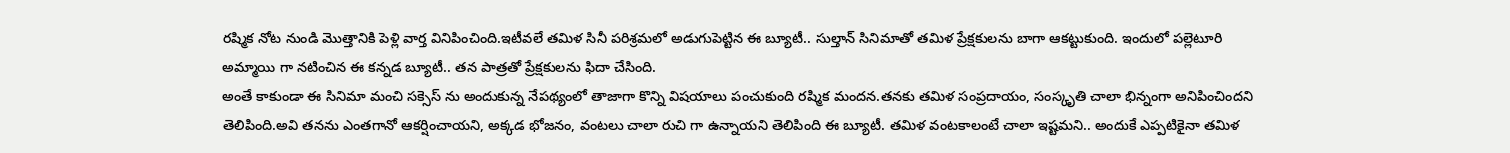రష్మిక నోట నుండి మొత్తానికి పెళ్లి వార్త వినిపించింది.ఇటీవలే తమిళ సినీ పరిశ్రమలో అడుగుపెట్టిన ఈ బ్యూటీ.. సుల్తాన్ సినిమాతో తమిళ ప్రేక్షకులను బాగా ఆకట్టుకుంది. ఇందులో పల్లెటూరి అమ్మాయి గా నటించిన ఈ కన్నడ బ్యూటీ.. తన పాత్రతో ప్రేక్షకులను ఫిదా చేసింది.
అంతే కాకుండా ఈ సినిమా మంచి సక్సెస్ ను అందుకున్న నేపథ్యంలో తాజాగా కొన్ని విషయాలు పంచుకుంది రష్మిక మందన.తనకు తమిళ సంప్రదాయం, సంస్కృతి చాలా భిన్నంగా అనిపించిందని తెలిపింది.అవి తనను ఎంతగానో ఆకర్షించాయని, అక్కడ భోజనం, వంటలు చాలా రుచి గా ఉన్నాయని తెలిపింది ఈ బ్యూటీ. తమిళ వంటకాలంటే చాలా ఇష్టమని.. అందుకే ఎప్పటికైనా తమిళ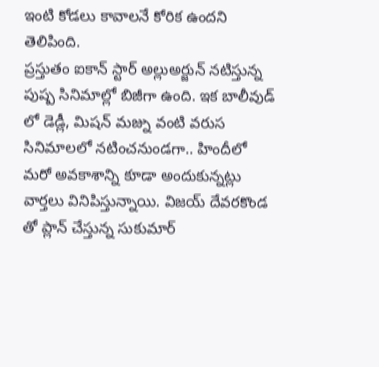ఇంటి కోడలు కావాలనే కోరిక ఉందని తెలిపింది.
ప్రస్తుతం ఐకాన్ స్టార్ అల్లుఅర్జున్ నటిస్తున్న పుష్ప సినిమాల్లో బిజీగా ఉంది. ఇక బాలీవుడ్ లో డెడ్లీ, మిషన్ మజ్ను వంటి వరుస సినిమాలలో నటించనుండగా.. హిందీలో మరో అవకాశాన్ని కూడా అందుకున్నట్లు వార్తలు వినిపిస్తున్నాయి. విజయ్ దేవరకొండ తో ప్లాన్ చేస్తున్న సుకుమార్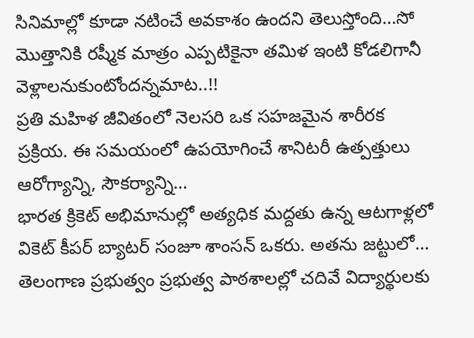సినిమాల్లో కూడా నటించే అవకాశం ఉందని తెలుస్తోంది…సో మొత్తానికి రష్మీక మాత్రం ఎప్పటికైనా తమిళ ఇంటి కోడలిగానీ వెళ్లాలనుకుంటోందన్నమాట..!!
ప్రతి మహిళ జీవితంలో నెలసరి ఒక సహజమైన శారీరక ప్రక్రియ. ఈ సమయంలో ఉపయోగించే శానిటరీ ఉత్పత్తులు ఆరోగ్యాన్ని, సౌకర్యాన్ని…
భారత క్రికెట్ అభిమానుల్లో అత్యధిక మద్దతు ఉన్న ఆటగాళ్లలో వికెట్ కీపర్ బ్యాటర్ సంజూ శాంసన్ ఒకరు. అతను జట్టులో…
తెలంగాణ ప్రభుత్వం ప్రభుత్వ పాఠశాలల్లో చదివే విద్యార్థులకు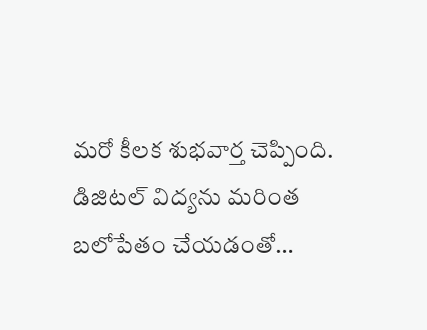మరో కీలక శుభవార్త చెప్పింది. డిజిటల్ విద్యను మరింత బలోపేతం చేయడంతో…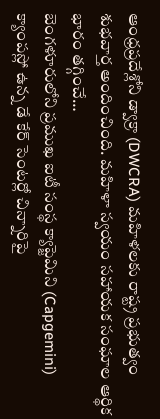ఆంధ్రప్రదేశ్లోని డ్వాక్రా (DWCRA) మహిళలకు రాష్ట్ర ప్రభుత్వం శుభవార్త అందించింది. మహిళా స్వయం సహాయక సంఘాల ఆర్థిక భారం తగ్గించే…
బెంగళూరులోని ప్రముఖ ఐటీ సంస్థ క్యాప్జెమిని (Capgemini) క్యాంపస్లో ఉన్న డే కేర్ సెంటర్లో చిన్నారిపై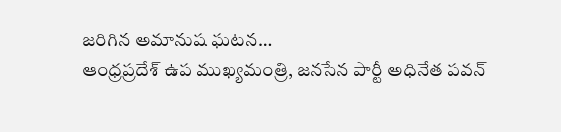జరిగిన అమానుష ఘటన…
ఆంధ్రప్రదేశ్ ఉప ముఖ్యమంత్రి, జనసేన పార్టీ అధినేత పవన్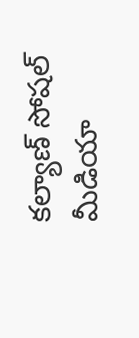కల్యాణ్ సోషల్ మీడియా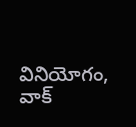వినియోగం, వాక్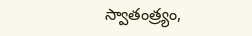స్వాతంత్ర్యం,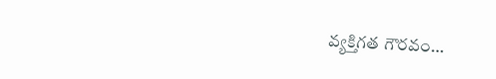వ్యక్తిగత గౌరవం…